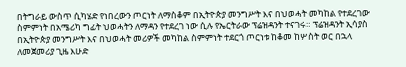በትግራይ ውስጥ ሲካሄድ የነበረውን ጦርነት ለማስቆም በኢትዮጵያ መንግሥት እና በህወሓት መካከል የተደረገው ስምምነት በአሜሪካ ግፊት ህወሓትን ለማዳን የተደረገ ነው ሲሉ የኤርትራው ፕሬዝዳንት ተናገሩ። ፕሬዝዳንት ኢሳያስ በኢትዮጵያ መንግሥት እና በህወሓት መሪዎች መካከል ስምምነት ተደርጎ ጦርነቱ ከቆመ ከሦስት ወር በኋላ ለመጀመሪያ ጊዜ እሁድ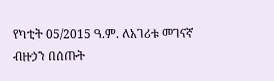የካቲት 05/2015 ዓ.ም. ለአገሪቱ መገናኛ ብዙኃን በሰጡት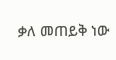ቃለ መጠይቅ ነው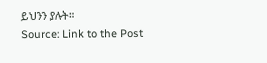ይህንን ያሉት።
Source: Link to the Post